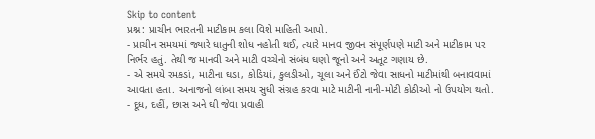Skip to content
પ્રશ્ન: પ્રાચીન ભારતની માટીકામ કલા વિશે માહિતી આપો.
- પ્રાચીન સમયમાં જ્યારે ધાતુની શોધ નહોતી થઈ, ત્યારે માનવ જીવન સંપૂર્ણપણે માટી અને માટીકામ પર નિર્ભર હતું. તેથી જ માનવી અને માટી વચ્ચેનો સંબંધ ઘણો જૂનો અને અતૂટ ગણાય છે.
- એ સમયે રમકડાં, માટીના ઘડા, કોડિયાં, કુલડીઓ, ચૂલા અને ઈંટો જેવા સાધનો માટીમાંથી બનાવવામાં આવતા હતા. અનાજનો લાંબા સમય સુધી સંગ્રહ કરવા માટે માટીની નાની-મોટી કોઠીઓ નો ઉપયોગ થતો.
- દૂધ, દહીં, છાસ અને ઘી જેવા પ્રવાહી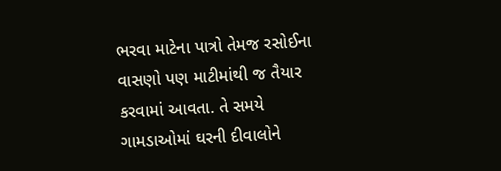ભરવા માટેના પાત્રો તેમજ રસોઈના વાસણો પણ માટીમાંથી જ તૈયાર કરવામાં આવતા. તે સમયે ગામડાઓમાં ઘરની દીવાલોને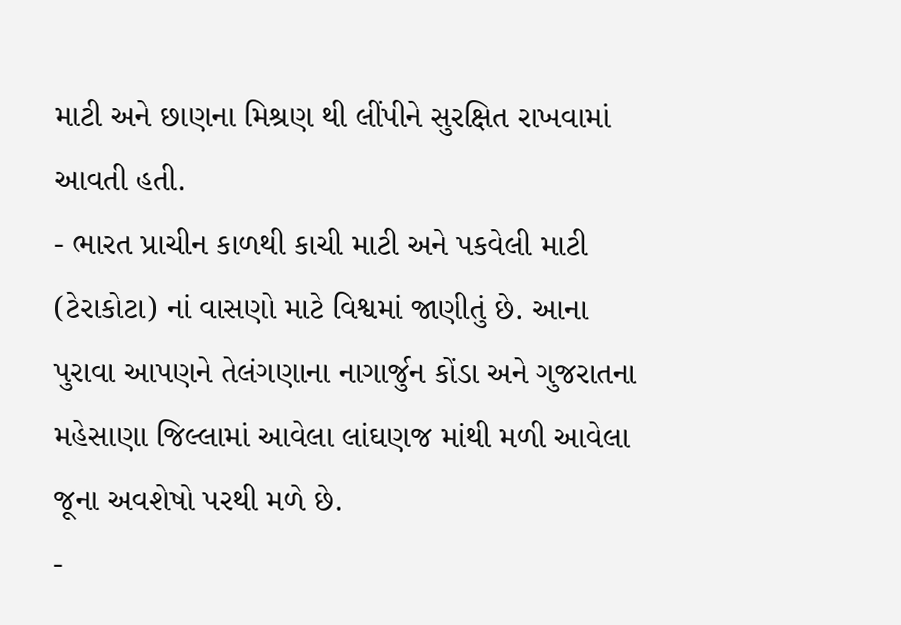માટી અને છાણના મિશ્રણ થી લીંપીને સુરક્ષિત રાખવામાં આવતી હતી.
- ભારત પ્રાચીન કાળથી કાચી માટી અને પકવેલી માટી (ટેરાકોટા) નાં વાસણો માટે વિશ્વમાં જાણીતું છે. આના પુરાવા આપણને તેલંગણાના નાગાર્જુન કોંડા અને ગુજરાતના મહેસાણા જિલ્લામાં આવેલા લાંઘણજ માંથી મળી આવેલા જૂના અવશેષો પરથી મળે છે.
-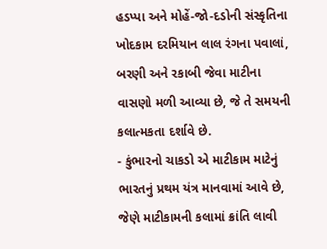હડપ્પા અને મોહેં-જો-દડોની સંસ્કૃતિના ખોદકામ દરમિયાન લાલ રંગના પવાલાં, બરણી અને રકાબી જેવા માટીના વાસણો મળી આવ્યા છે, જે તે સમયની કલાત્મકતા દર્શાવે છે.
- કુંભારનો ચાકડો એ માટીકામ માટેનું ભારતનું પ્રથમ યંત્ર માનવામાં આવે છે, જેણે માટીકામની કલામાં ક્રાંતિ લાવી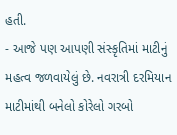હતી.
- આજે પણ આપણી સંસ્કૃતિમાં માટીનું મહત્વ જળવાયેલું છે. નવરાત્રી દરમિયાન માટીમાંથી બનેલો કોરેલો ગરબો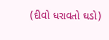(દીવો ધરાવતો ઘડો)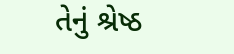તેનું શ્રેષ્ઠ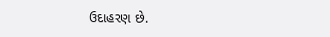ઉદાહરણ છે.